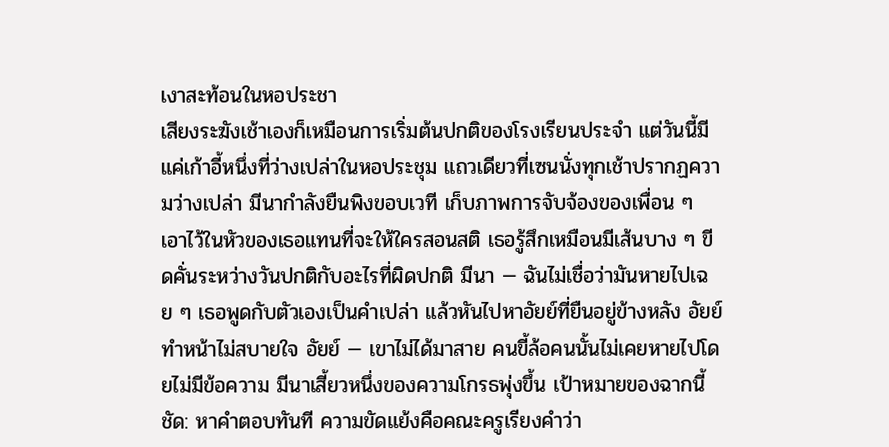เงาสะท้อนในหอประชา
เสียงระฆังเช้าเองก็เหมือนการเริ่มต้นปกติของโรงเรียนประจำ แต่วันนี้มีแค่เก้าอี้หนึ่งที่ว่างเปล่าในหอประชุม แถวเดียวที่เซนนั่งทุกเช้าปรากฏความว่างเปล่า มีนากำลังยืนพิงขอบเวที เก็บภาพการจับจ้องของเพื่อน ๆ เอาไว้ในหัวของเธอแทนที่จะให้ใครสอนสติ เธอรู้สึกเหมือนมีเส้นบาง ๆ ขีดคั่นระหว่างวันปกติกับอะไรที่ผิดปกติ มีนา — ฉันไม่เชื่อว่ามันหายไปเฉย ๆ เธอพูดกับตัวเองเป็นคำเปล่า แล้วหันไปหาอัยย์ที่ยืนอยู่ข้างหลัง อัยย์ทำหน้าไม่สบายใจ อัยย์ — เขาไม่ได้มาสาย คนขี้ล้อคนนั้นไม่เคยหายไปโดยไม่มีข้อความ มีนาเสี้ยวหนึ่งของความโกรธพุ่งขึ้น เป้าหมายของฉากนี้ชัด: หาคำตอบทันที ความขัดแย้งคือคณะครูเรียงคำว่า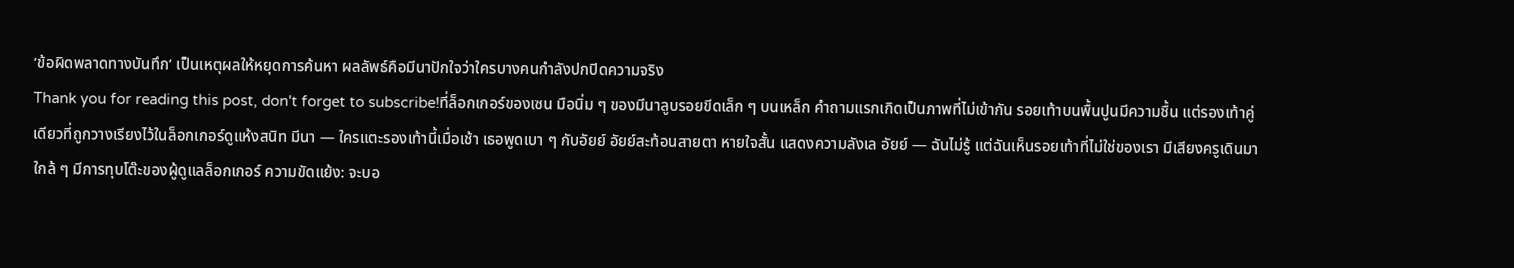‘ข้อผิดพลาดทางบันทึก’ เป็นเหตุผลให้หยุดการค้นหา ผลลัพธ์คือมีนาปักใจว่าใครบางคนกำลังปกปิดความจริง
Thank you for reading this post, don't forget to subscribe!ที่ล็อกเกอร์ของเซน มือนิ่ม ๆ ของมีนาลูบรอยขีดเล็ก ๆ บนเหล็ก คำถามแรกเกิดเป็นภาพที่ไม่เข้ากัน รอยเท้าบนพื้นปูนมีความชื้น แต่รองเท้าคู่เดียวที่ถูกวางเรียงไว้ในล็อกเกอร์ดูแห้งสนิท มีนา — ใครแตะรองเท้านี้เมื่อเช้า เธอพูดเบา ๆ กับอัยย์ อัยย์สะท้อนสายตา หายใจสั้น แสดงความลังเล อัยย์ — ฉันไม่รู้ แต่ฉันเห็นรอยเท้าที่ไม่ใช่ของเรา มีเสียงครูเดินมาใกล้ ๆ มีการทุบโต๊ะของผู้ดูแลล็อกเกอร์ ความขัดแย้ง: จะบอ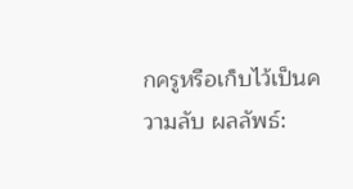กครูหรือเก็บไว้เป็นความลับ ผลลัพธ์: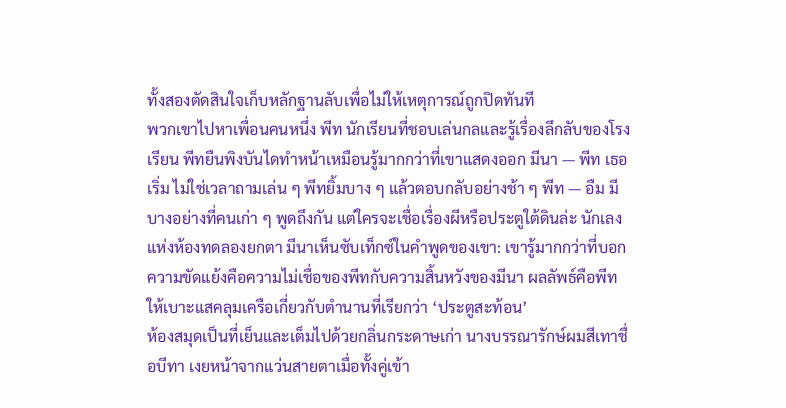ทั้งสองตัดสินใจเก็บหลักฐานลับเพื่อไม่ให้เหตุการณ์ถูกปิดทันที
พวกเขาไปหาเพื่อนคนหนึ่ง พีท นักเรียนที่ชอบเล่นกลและรู้เรื่องลึกลับของโรงเรียน พีทยืนพิงบันไดทำหน้าเหมือนรู้มากกว่าที่เขาแสดงออก มีนา — พีท เธอเริ่ม ไม่ใช่เวลาถามเล่น ๆ พีทยิ้มบาง ๆ แล้วตอบกลับอย่างช้า ๆ พีท — อืม มีบางอย่างที่คนเก่า ๆ พูดถึงกัน แต่ใครจะเชื่อเรื่องผีหรือประตูใต้ดินล่ะ นักเลงแห่งห้องทดลองยกตา มีนาเห็นซับเท็กซ์ในคำพูดของเขา: เขารู้มากกว่าที่บอก ความขัดแย้งคือความไม่เชื่อของพีทกับความสิ้นหวังของมีนา ผลลัพธ์คือพีทให้เบาะแสคลุมเครือเกี่ยวกับตำนานที่เรียกว่า ‘ประตูสะท้อน’
ห้องสมุดเป็นที่เย็นและเต็มไปด้วยกลิ่นกระดาษเก่า นางบรรณารักษ์ผมสีเทาชื่อบีทา เงยหน้าจากแว่นสายตาเมื่อทั้งคู่เข้า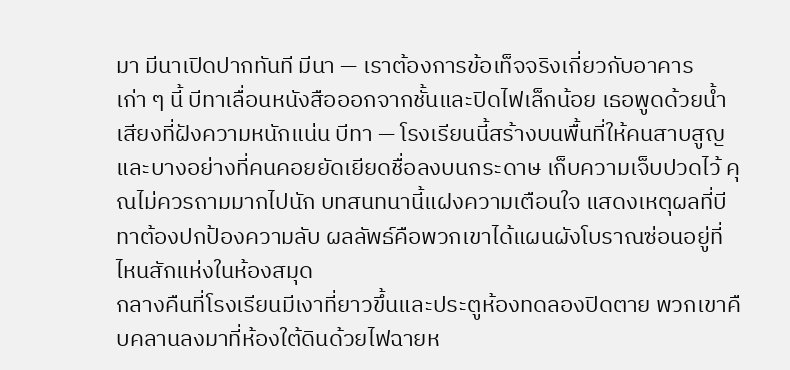มา มีนาเปิดปากทันที มีนา — เราต้องการข้อเท็จจริงเกี่ยวกับอาคารเก่า ๆ นี้ บีทาเลื่อนหนังสือออกจากชั้นและปิดไฟเล็กน้อย เธอพูดด้วยน้ำเสียงที่ฝังความหนักแน่น บีทา — โรงเรียนนี้สร้างบนพื้นที่ให้คนสาบสูญ และบางอย่างที่คนคอยยัดเยียดชื่อลงบนกระดาษ เก็บความเจ็บปวดไว้ คุณไม่ควรถามมากไปนัก บทสนทนานี้แฝงความเตือนใจ แสดงเหตุผลที่บีทาต้องปกป้องความลับ ผลลัพธ์คือพวกเขาได้แผนผังโบราณซ่อนอยู่ที่ไหนสักแห่งในห้องสมุด
กลางคืนที่โรงเรียนมีเงาที่ยาวขึ้นและประตูห้องทดลองปิดตาย พวกเขาคืบคลานลงมาที่ห้องใต้ดินด้วยไฟฉายห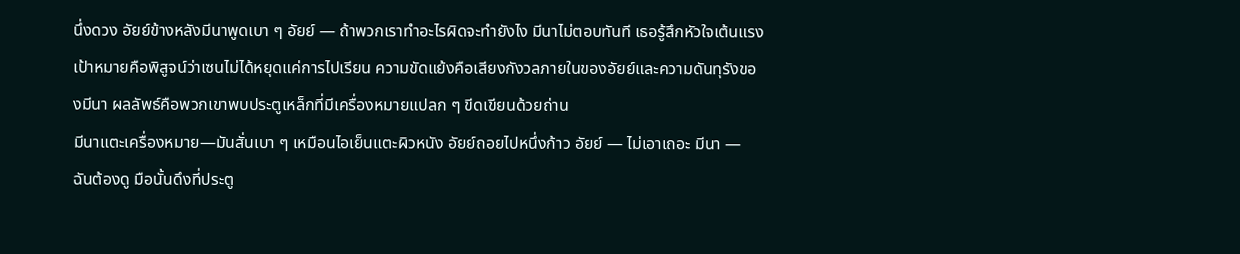นึ่งดวง อัยย์ข้างหลังมีนาพูดเบา ๆ อัยย์ — ถ้าพวกเราทำอะไรผิดจะทำยังไง มีนาไม่ตอบทันที เธอรู้สึกหัวใจเต้นแรง เป้าหมายคือพิสูจน์ว่าเซนไม่ได้หยุดแค่การไปเรียน ความขัดแย้งคือเสียงกังวลภายในของอัยย์และความดันทุรังของมีนา ผลลัพธ์คือพวกเขาพบประตูเหล็กที่มีเครื่องหมายแปลก ๆ ขีดเขียนด้วยถ่าน
มีนาแตะเครื่องหมาย—มันสั่นเบา ๆ เหมือนไอเย็นแตะผิวหนัง อัยย์ถอยไปหนึ่งก้าว อัยย์ — ไม่เอาเถอะ มีนา — ฉันต้องดู มือนั้นดึงที่ประตู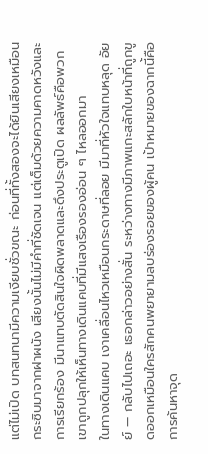แต่ไม่เปิด บทสนทนามีความเงียบชั่วขณะ ก่อนที่ทั้งสองจะได้ยินเสียงเหมือนกระซิบมาจากฝาผนัง เสียงนั้นไม่มีคำที่ชัดเจน แต่เต็มด้วยความคาดหวังและการเรียกร้อง มีนาแทบตัดสินใจผิดพลาดและดึงประตูเปิด ผลลัพธ์คือพวกเขาถูกปลุกให้เห็นทางเดินแคบที่มีแสงเรืองรองอ่อน ๆ ไหลออกมา
ในทางเดินแคบ เงาเคลื่อนไหวเหมือนกระดาษที่ลอย มีมาที่หัวใจแทบหลุด อัยย์ — กลับไปเถอะ เธอกล่าวอย่างสั่น ระหว่างทางมีภาพแกะสลักใบหน้าที่ถูกขูดออกเหมือนใครสักคนพยายามลบร่องรอยของผู้คน เป้าหมายของฉากนี้คือการค้นหาจุด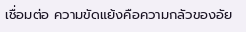เชื่อมต่อ ความขัดแย้งคือความกลัวของอัย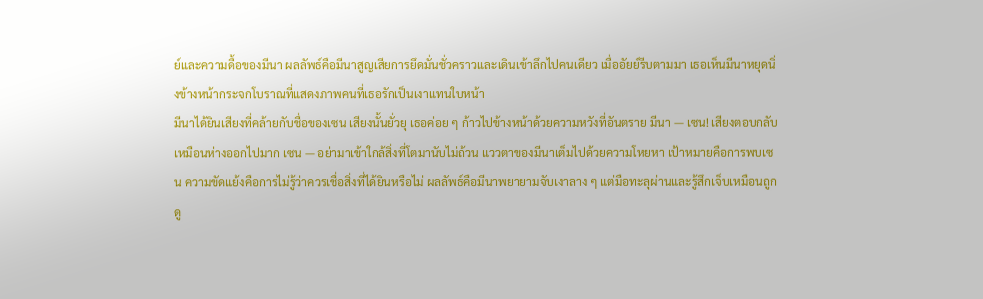ย์และความดื้อของมีนา ผลลัพธ์คือมีนาสูญเสียการยึดมั่นชั่วคราวและเดินเข้าลึกไปคนเดียว เมื่ออัยย์รีบตามมา เธอเห็นมีนาหยุดนิ่งข้างหน้ากระจกโบราณที่แสดงภาพคนที่เธอรักเป็นเงาแทนใบหน้า
มีนาได้ยินเสียงที่คล้ายกับชื่อของเซน เสียงนั้นยั่วยุ เธอค่อย ๆ ก้าวไปข้างหน้าด้วยความหวังที่อันตราย มีนา — เซน! เสียงตอบกลับเหมือนห่างออกไปมาก เซน — อย่ามาเข้าใกล้สิ่งที่โตมานับไม่ถ้วน แววตาของมีนาเต็มไปด้วยความโหยหา เป้าหมายคือการพบเซน ความขัดแย้งคือการไม่รู้ว่าควรเชื่อสิ่งที่ได้ยินหรือไม่ ผลลัพธ์คือมีนาพยายามจับเงาลาง ๆ แต่มือทะลุผ่านและรู้สึกเจ็บเหมือนถูกดู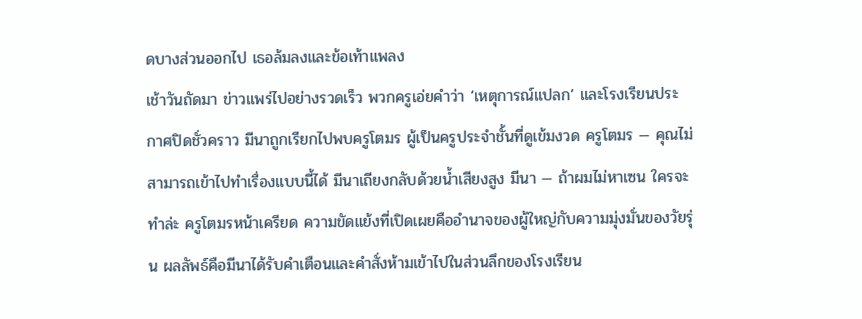ดบางส่วนออกไป เธอล้มลงและข้อเท้าแพลง
เช้าวันถัดมา ข่าวแพร่ไปอย่างรวดเร็ว พวกครูเอ่ยคำว่า ‘เหตุการณ์แปลก’ และโรงเรียนประกาศปิดชั่วคราว มีนาถูกเรียกไปพบครูโตมร ผู้เป็นครูประจำชั้นที่ดูเข้มงวด ครูโตมร — คุณไม่สามารถเข้าไปทำเรื่องแบบนี้ได้ มีนาเถียงกลับด้วยน้ำเสียงสูง มีนา — ถ้าผมไม่หาเซน ใครจะทำล่ะ ครูโตมรหน้าเครียด ความขัดแย้งที่เปิดเผยคืออำนาจของผู้ใหญ่กับความมุ่งมั่นของวัยรุ่น ผลลัพธ์คือมีนาได้รับคำเตือนและคำสั่งห้ามเข้าไปในส่วนลึกของโรงเรียน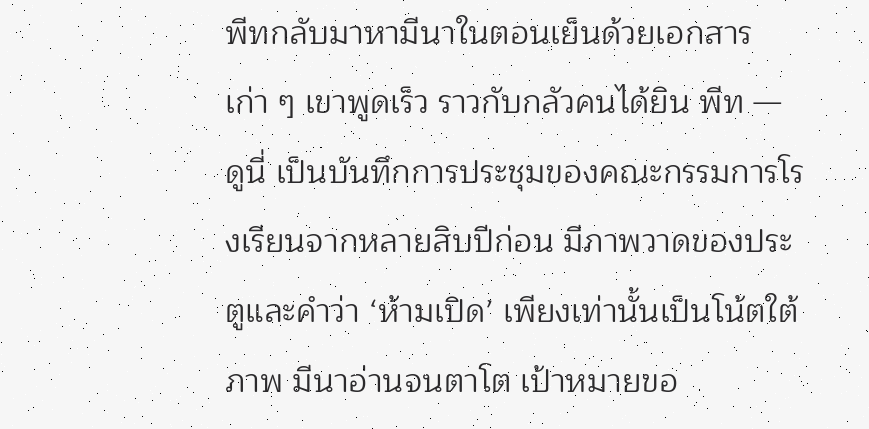พีทกลับมาหามีนาในตอนเย็นด้วยเอกสารเก่า ๆ เขาพูดเร็ว ราวกับกลัวคนได้ยิน พีท — ดูนี่ เป็นบันทึกการประชุมของคณะกรรมการโรงเรียนจากหลายสิบปีก่อน มีภาพวาดของประตูและคำว่า ‘ห้ามเปิด’ เพียงเท่านั้นเป็นโน้ตใต้ภาพ มีนาอ่านจนตาโต เป้าหมายขอ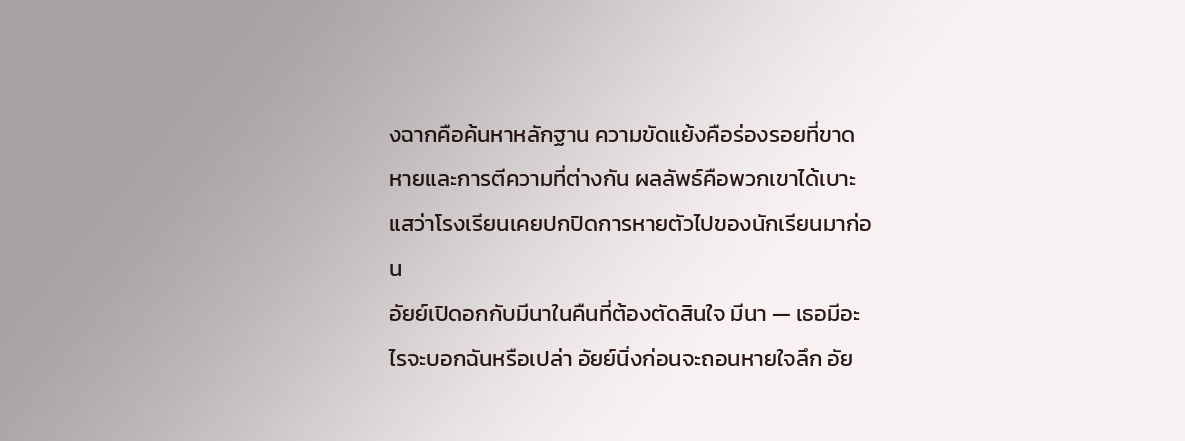งฉากคือค้นหาหลักฐาน ความขัดแย้งคือร่องรอยที่ขาดหายและการตีความที่ต่างกัน ผลลัพธ์คือพวกเขาได้เบาะแสว่าโรงเรียนเคยปกปิดการหายตัวไปของนักเรียนมาก่อน
อัยย์เปิดอกกับมีนาในคืนที่ต้องตัดสินใจ มีนา — เธอมีอะไรจะบอกฉันหรือเปล่า อัยย์นิ่งก่อนจะถอนหายใจลึก อัย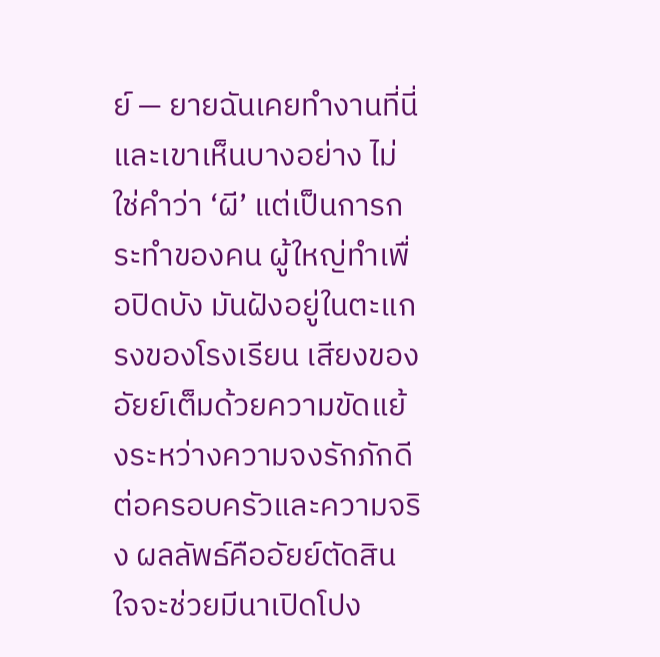ย์ — ยายฉันเคยทำงานที่นี่ และเขาเห็นบางอย่าง ไม่ใช่คำว่า ‘ผี’ แต่เป็นการกระทำของคน ผู้ใหญ่ทำเพื่อปิดบัง มันฝังอยู่ในตะแกรงของโรงเรียน เสียงของอัยย์เต็มด้วยความขัดแย้งระหว่างความจงรักภักดีต่อครอบครัวและความจริง ผลลัพธ์คืออัยย์ตัดสินใจจะช่วยมีนาเปิดโปง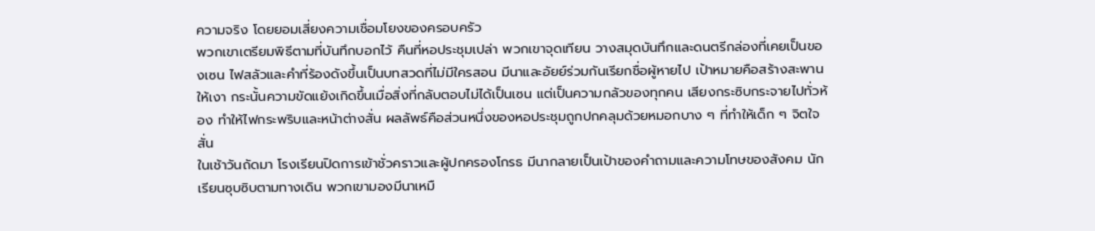ความจริง โดยยอมเสี่ยงความเชื่อมโยงของครอบครัว
พวกเขาเตรียมพิธีตามที่บันทึกบอกไว้ คืนที่หอประชุมเปล่า พวกเขาจุดเทียน วางสมุดบันทึกและดนตรีกล่องที่เคยเป็นของเซน ไฟสลัวและคำที่ร้องดังขึ้นเป็นบทสวดที่ไม่มีใครสอน มีนาและอัยย์ร่วมกันเรียกชื่อผู้หายไป เป้าหมายคือสร้างสะพานให้เงา กระนั้นความขัดแย้งเกิดขึ้นเมื่อสิ่งที่กลับตอบไม่ได้เป็นเซน แต่เป็นความกลัวของทุกคน เสียงกระซิบกระจายไปทั่วห้อง ทำให้ไฟกระพริบและหน้าต่างสั่น ผลลัพธ์คือส่วนหนึ่งของหอประชุมถูกปกคลุมด้วยหมอกบาง ๆ ที่ทำให้เด็ก ๆ จิตใจสั่น
ในเช้าวันถัดมา โรงเรียนปิดการเข้าชั่วคราวและผู้ปกครองโกรธ มีนากลายเป็นเป้าของคำถามและความโทษของสังคม นักเรียนซุบซิบตามทางเดิน พวกเขามองมีนาเหมื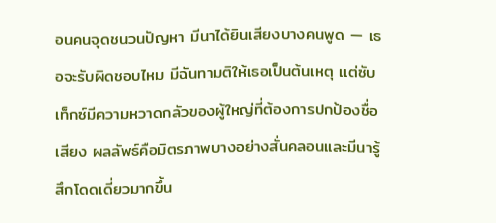อนคนจุดชนวนปัญหา มีนาได้ยินเสียงบางคนพูด — เธอจะรับผิดชอบไหม มีฉันทามติให้เธอเป็นต้นเหตุ แต่ซับเท็กซ์มีความหวาดกลัวของผู้ใหญ่ที่ต้องการปกป้องชื่อเสียง ผลลัพธ์คือมิตรภาพบางอย่างสั่นคลอนและมีนารู้สึกโดดเดี่ยวมากขึ้น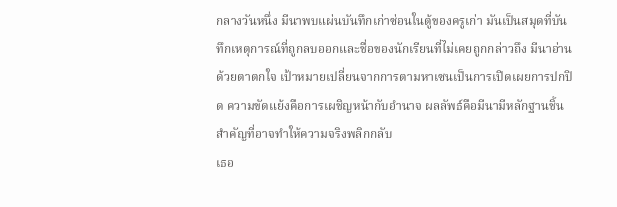กลางวันหนึ่ง มีนาพบแผ่นบันทึกเก่าซ่อนในตู้ของครูเก่า มันเป็นสมุดที่บันทึกเหตุการณ์ที่ถูกลบออกและชื่อของนักเรียนที่ไม่เคยถูกกล่าวถึง มีนาอ่านด้วยตาตกใจ เป้าหมายเปลี่ยนจากการตามหาเซนเป็นการเปิดเผยการปกปิด ความขัดแย้งคือการเผชิญหน้ากับอำนาจ ผลลัพธ์คือมีนามีหลักฐานชิ้นสำคัญที่อาจทำให้ความจริงพลิกกลับ
เธอ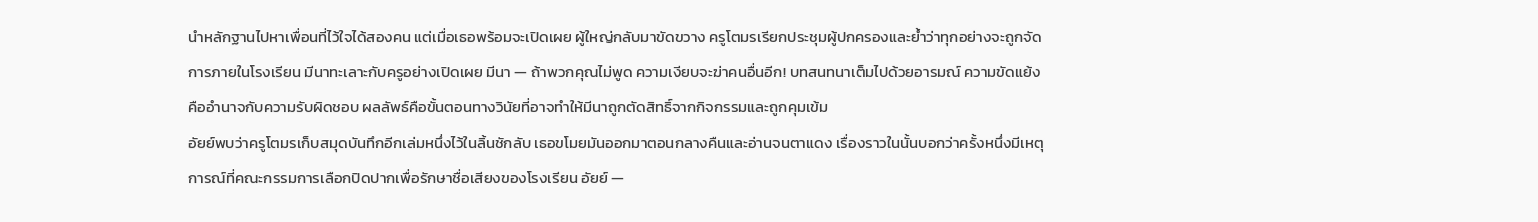นำหลักฐานไปหาเพื่อนที่ไว้ใจได้สองคน แต่เมื่อเธอพร้อมจะเปิดเผย ผู้ใหญ่กลับมาขัดขวาง ครูโตมรเรียกประชุมผู้ปกครองและย้ำว่าทุกอย่างจะถูกจัดการภายในโรงเรียน มีนาทะเลาะกับครูอย่างเปิดเผย มีนา — ถ้าพวกคุณไม่พูด ความเงียบจะฆ่าคนอื่นอีก! บทสนทนาเต็มไปด้วยอารมณ์ ความขัดแย้งคืออำนาจกับความรับผิดชอบ ผลลัพธ์คือขั้นตอนทางวินัยที่อาจทำให้มีนาถูกตัดสิทธิ์จากกิจกรรมและถูกคุมเข้ม
อัยย์พบว่าครูโตมรเก็บสมุดบันทึกอีกเล่มหนึ่งไว้ในลิ้นชักลับ เธอขโมยมันออกมาตอนกลางคืนและอ่านจนตาแดง เรื่องราวในนั้นบอกว่าครั้งหนึ่งมีเหตุการณ์ที่คณะกรรมการเลือกปิดปากเพื่อรักษาชื่อเสียงของโรงเรียน อัยย์ —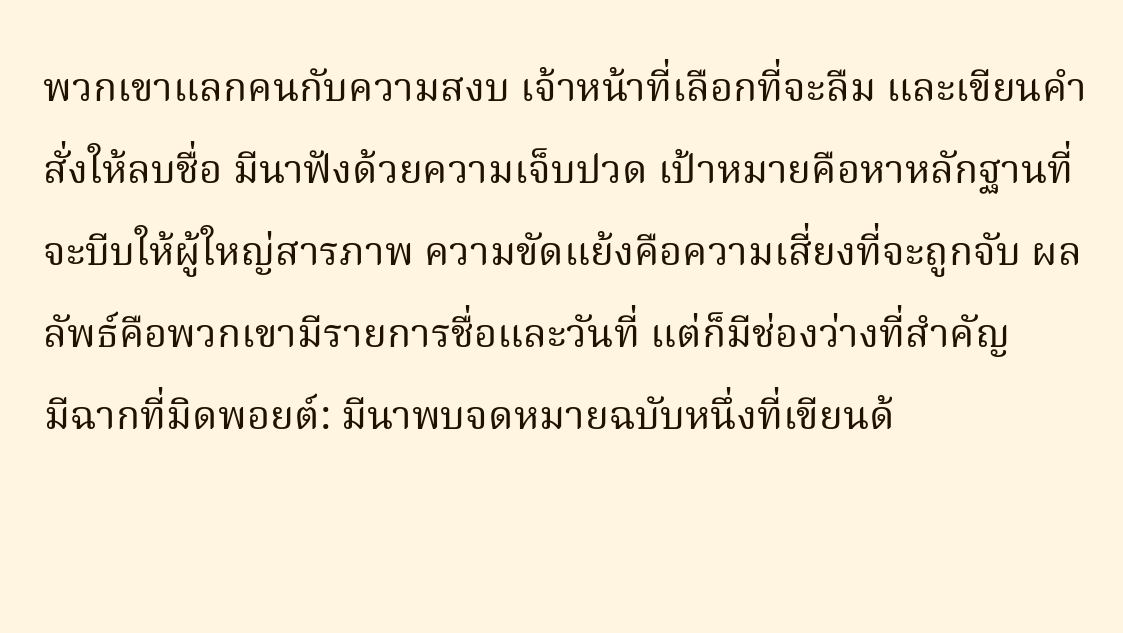พวกเขาแลกคนกับความสงบ เจ้าหน้าที่เลือกที่จะลืม และเขียนคำสั่งให้ลบชื่อ มีนาฟังด้วยความเจ็บปวด เป้าหมายคือหาหลักฐานที่จะบีบให้ผู้ใหญ่สารภาพ ความขัดแย้งคือความเสี่ยงที่จะถูกจับ ผลลัพธ์คือพวกเขามีรายการชื่อและวันที่ แต่ก็มีช่องว่างที่สำคัญ
มีฉากที่มิดพอยต์: มีนาพบจดหมายฉบับหนึ่งที่เขียนด้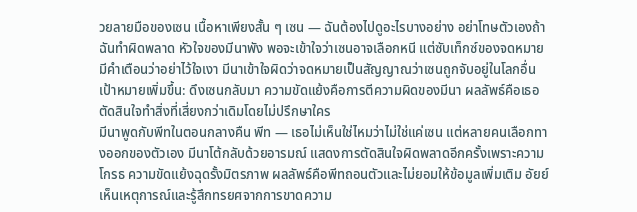วยลายมือของเซน เนื้อหาเพียงสั้น ๆ เซน — ฉันต้องไปดูอะไรบางอย่าง อย่าโทษตัวเองถ้าฉันทำผิดพลาด หัวใจของมีนาพัง พอจะเข้าใจว่าเซนอาจเลือกหนี แต่ซับเท็กซ์ของจดหมายมีคำเตือนว่าอย่าไว้ใจเงา มีนาเข้าใจผิดว่าจดหมายเป็นสัญญาณว่าเซนถูกจับอยู่ในโลกอื่น เป้าหมายเพิ่มขึ้น: ดึงเซนกลับมา ความขัดแย้งคือการตีความผิดของมีนา ผลลัพธ์คือเธอตัดสินใจทำสิ่งที่เสี่ยงกว่าเดิมโดยไม่ปรึกษาใคร
มีนาพูดกับพีทในตอนกลางคืน พีท — เธอไม่เห็นใช่ไหมว่าไม่ใช่แค่เซน แต่หลายคนเลือกทางออกของตัวเอง มีนาโต้กลับด้วยอารมณ์ แสดงการตัดสินใจผิดพลาดอีกครั้งเพราะความโกรธ ความขัดแย้งฉุดรั้งมิตรภาพ ผลลัพธ์คือพีทถอนตัวและไม่ยอมให้ข้อมูลเพิ่มเติม อัยย์เห็นเหตุการณ์และรู้สึกทรยศจากการขาดความ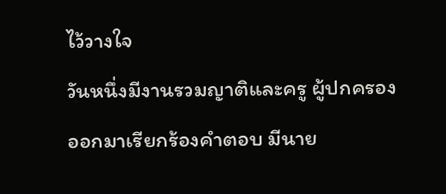ไว้วางใจ
วันหนึ่งมีงานรวมญาติและครู ผู้ปกครองออกมาเรียกร้องคำตอบ มีนาย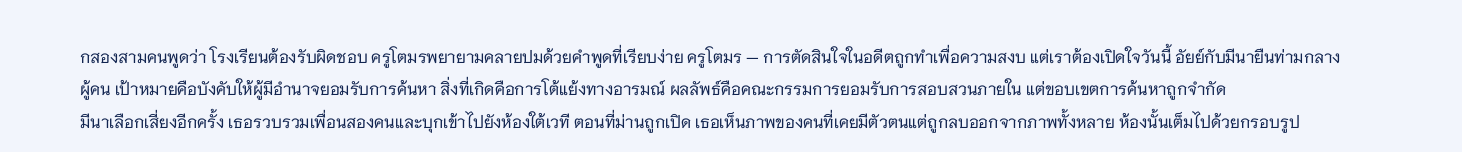กสองสามคนพูดว่า โรงเรียนต้องรับผิดชอบ ครูโตมรพยายามคลายปมด้วยคำพูดที่เรียบง่าย ครูโตมร — การตัดสินใจในอดีตถูกทำเพื่อความสงบ แต่เราต้องเปิดใจวันนี้ อัยย์กับมีนายืนท่ามกลางผู้คน เป้าหมายคือบังคับให้ผู้มีอำนาจยอมรับการค้นหา สิ่งที่เกิดคือการโต้แย้งทางอารมณ์ ผลลัพธ์คือคณะกรรมการยอมรับการสอบสวนภายใน แต่ขอบเขตการค้นหาถูกจำกัด
มีนาเลือกเสี่ยงอีกครั้ง เธอรวบรวมเพื่อนสองคนและบุกเข้าไปยังห้องใต้เวที ตอนที่ม่านถูกเปิด เธอเห็นภาพของคนที่เคยมีตัวตนแต่ถูกลบออกจากภาพทั้งหลาย ห้องนั้นเต็มไปด้วยกรอบรูป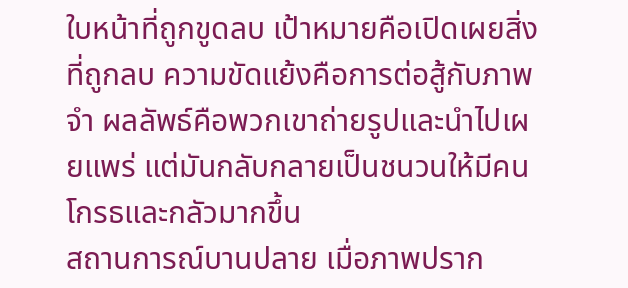ใบหน้าที่ถูกขูดลบ เป้าหมายคือเปิดเผยสิ่งที่ถูกลบ ความขัดแย้งคือการต่อสู้กับภาพจำ ผลลัพธ์คือพวกเขาถ่ายรูปและนำไปเผยแพร่ แต่มันกลับกลายเป็นชนวนให้มีคนโกรธและกลัวมากขึ้น
สถานการณ์บานปลาย เมื่อภาพปราก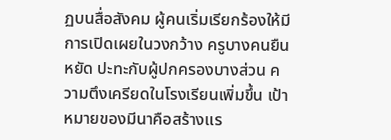ฏบนสื่อสังคม ผู้คนเริ่มเรียกร้องให้มีการเปิดเผยในวงกว้าง ครูบางคนยืนหยัด ปะทะกับผู้ปกครองบางส่วน ความตึงเครียดในโรงเรียนเพิ่มขึ้น เป้าหมายของมีนาคือสร้างแร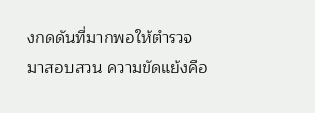งกดดันที่มากพอให้ตำรวจมาสอบสวน ความขัดแย้งคือ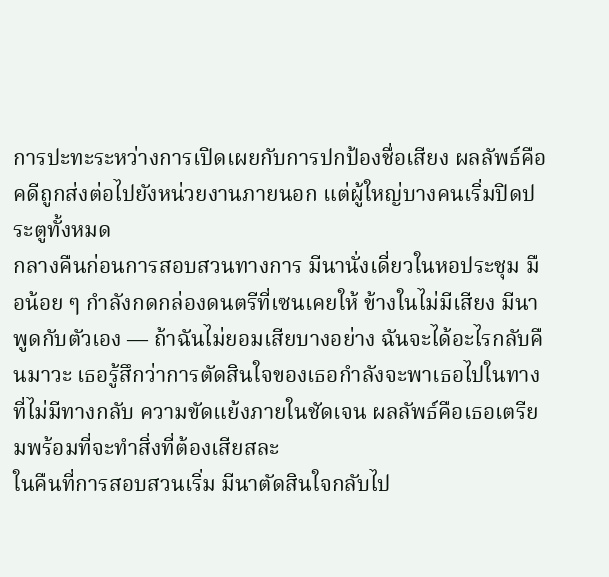การปะทะระหว่างการเปิดเผยกับการปกป้องชื่อเสียง ผลลัพธ์คือคดีถูกส่งต่อไปยังหน่วยงานภายนอก แต่ผู้ใหญ่บางคนเริ่มปิดประตูทั้งหมด
กลางคืนก่อนการสอบสวนทางการ มีนานั่งเดี่ยวในหอประชุม มือน้อย ๆ กำลังกดกล่องดนตรีที่เซนเคยให้ ข้างในไม่มีเสียง มีนาพูดกับตัวเอง — ถ้าฉันไม่ยอมเสียบางอย่าง ฉันจะได้อะไรกลับคืนมาวะ เธอรู้สึกว่าการตัดสินใจของเธอกำลังจะพาเธอไปในทางที่ไม่มีทางกลับ ความขัดแย้งภายในชัดเจน ผลลัพธ์คือเธอเตรียมพร้อมที่จะทำสิ่งที่ต้องเสียสละ
ในคืนที่การสอบสวนเริ่ม มีนาตัดสินใจกลับไป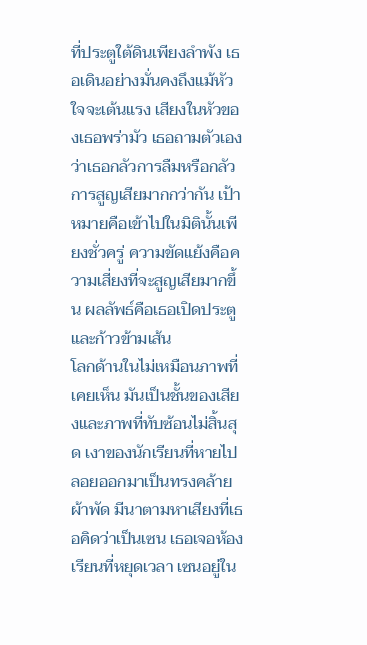ที่ประตูใต้ดินเพียงลำพัง เธอเดินอย่างมั่นคงถึงแม้หัวใจจะเต้นแรง เสียงในหัวของเธอพร่ามัว เธอถามตัวเองว่าเธอกลัวการลืมหรือกลัวการสูญเสียมากกว่ากัน เป้าหมายคือเข้าไปในมิตินั้นเพียงชั่วครู่ ความขัดแย้งคือความเสี่ยงที่จะสูญเสียมากขึ้น ผลลัพธ์คือเธอเปิดประตูและก้าวข้ามเส้น
โลกด้านในไม่เหมือนภาพที่เคยเห็น มันเป็นชั้นของเสียงและภาพที่ทับซ้อนไม่สิ้นสุด เงาของนักเรียนที่หายไปลอยออกมาเป็นทรงคล้ายผ้าพัด มีนาตามหาเสียงที่เธอคิดว่าเป็นเซน เธอเจอห้องเรียนที่หยุดเวลา เซนอยู่ใน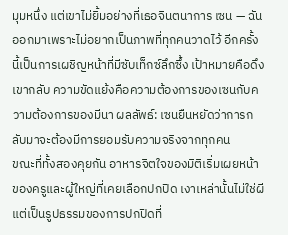มุมหนึ่ง แต่เขาไม่ยิ้มอย่างที่เธอจินตนาการ เซน — ฉันออกมาเพราะไม่อยากเป็นภาพที่ทุกคนวาดไว้ อีกครั้งนี้เป็นการเผชิญหน้าที่มีซับเท็กซ์ลึกซึ้ง เป้าหมายคือดึงเขากลับ ความขัดแย้งคือความต้องการของเซนกับความต้องการของมีนา ผลลัพธ์: เซนยืนหยัดว่าการกลับมาจะต้องมีการยอมรับความจริงจากทุกคน
ขณะที่ทั้งสองคุยกัน อาหารจิตใจของมิติเริ่มเผยหน้าของครูและผู้ใหญ่ที่เคยเลือกปกปิด เงาเหล่านั้นไม่ใช่ผี แต่เป็นรูปธรรมของการปกปิดที่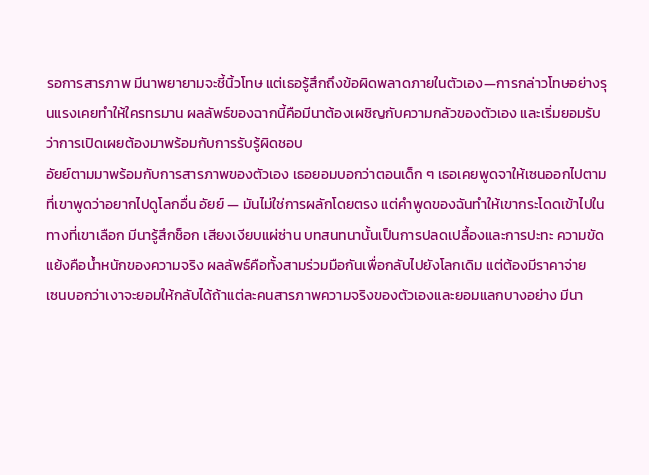รอการสารภาพ มีนาพยายามจะชี้นิ้วโทษ แต่เธอรู้สึกถึงข้อผิดพลาดภายในตัวเอง—การกล่าวโทษอย่างรุนแรงเคยทำให้ใครทรมาน ผลลัพธ์ของฉากนี้คือมีนาต้องเผชิญกับความกลัวของตัวเอง และเริ่มยอมรับว่าการเปิดเผยต้องมาพร้อมกับการรับรู้ผิดชอบ
อัยย์ตามมาพร้อมกับการสารภาพของตัวเอง เธอยอมบอกว่าตอนเด็ก ๆ เธอเคยพูดจาให้เซนออกไปตามที่เขาพูดว่าอยากไปดูโลกอื่น อัยย์ — มันไม่ใช่การผลักโดยตรง แต่คำพูดของฉันทำให้เขากระโดดเข้าไปในทางที่เขาเลือก มีนารู้สึกช็อก เสียงเงียบแผ่ซ่าน บทสนทนานั้นเป็นการปลดเปลื้องและการปะทะ ความขัดแย้งคือน้ำหนักของความจริง ผลลัพธ์คือทั้งสามร่วมมือกันเพื่อกลับไปยังโลกเดิม แต่ต้องมีราคาจ่าย
เซนบอกว่าเงาจะยอมให้กลับได้ถ้าแต่ละคนสารภาพความจริงของตัวเองและยอมแลกบางอย่าง มีนา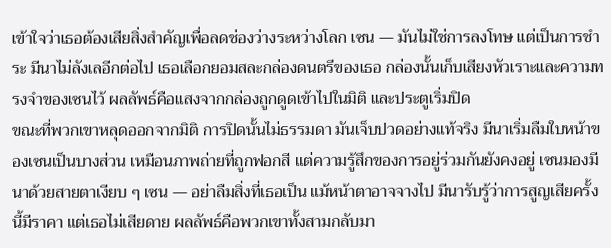เข้าใจว่าเธอต้องเสียสิ่งสำคัญเพื่อลดช่องว่างระหว่างโลก เซน — มันไม่ใช่การลงโทษ แต่เป็นการชำระ มีนาไม่ลังเลอีกต่อไป เธอเลือกยอมสละกล่องดนตรีของเธอ กล่องนั้นเก็บเสียงหัวเราะและความทรงจำของเซนไว้ ผลลัพธ์คือแสงจากกล่องถูกดูดเข้าไปในมิติ และประตูเริ่มปิด
ขณะที่พวกเขาหลุดออกจากมิติ การปิดนั้นไม่ธรรมดา มันเจ็บปวดอย่างแท้จริง มีนาเริ่มลืมใบหน้าของเซนเป็นบางส่วน เหมือนภาพถ่ายที่ถูกฟอกสี แต่ความรู้สึกของการอยู่ร่วมกันยังคงอยู่ เซนมองมีนาด้วยสายตาเงียบ ๆ เซน — อย่าลืมสิ่งที่เธอเป็น แม้หน้าตาอาจจางไป มีนารับรู้ว่าการสูญเสียครั้งนี้มีราคา แต่เธอไม่เสียดาย ผลลัพธ์คือพวกเขาทั้งสามกลับมา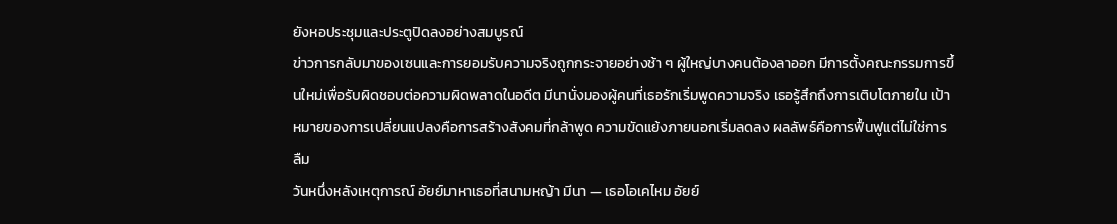ยังหอประชุมและประตูปิดลงอย่างสมบูรณ์
ข่าวการกลับมาของเซนและการยอมรับความจริงถูกกระจายอย่างช้า ๆ ผู้ใหญ่บางคนต้องลาออก มีการตั้งคณะกรรมการขึ้นใหม่เพื่อรับผิดชอบต่อความผิดพลาดในอดีต มีนานั่งมองผู้คนที่เธอรักเริ่มพูดความจริง เธอรู้สึกถึงการเติบโตภายใน เป้าหมายของการเปลี่ยนแปลงคือการสร้างสังคมที่กล้าพูด ความขัดแย้งภายนอกเริ่มลดลง ผลลัพธ์คือการฟื้นฟูแต่ไม่ใช่การลืม
วันหนึ่งหลังเหตุการณ์ อัยย์มาหาเธอที่สนามหญ้า มีนา — เธอโอเคไหม อัยย์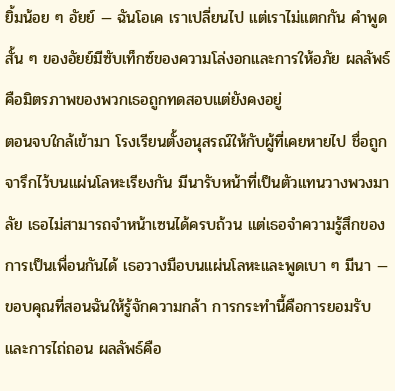ยิ้มน้อย ๆ อัยย์ — ฉันโอเค เราเปลี่ยนไป แต่เราไม่แตกกัน คำพูดสั้น ๆ ของอัยย์มีซับเท็กซ์ของความโล่งอกและการให้อภัย ผลลัพธ์คือมิตรภาพของพวกเธอถูกทดสอบแต่ยังคงอยู่
ตอนจบใกล้เข้ามา โรงเรียนตั้งอนุสรณ์ให้กับผู้ที่เคยหายไป ชื่อถูกจารึกไว้บนแผ่นโลหะเรียงกัน มีนารับหน้าที่เป็นตัวแทนวางพวงมาลัย เธอไม่สามารถจำหน้าเซนได้ครบถ้วน แต่เธอจำความรู้สึกของการเป็นเพื่อนกันได้ เธอวางมือบนแผ่นโลหะและพูดเบา ๆ มีนา — ขอบคุณที่สอนฉันให้รู้จักความกล้า การกระทำนี้คือการยอมรับและการไถ่ถอน ผลลัพธ์คือ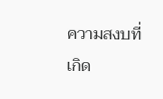ความสงบที่เกิด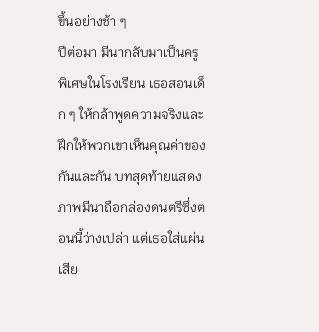ขึ้นอย่างช้า ๆ
ปีต่อมา มีนากลับมาเป็นครูพิเศษในโรงเรียน เธอสอนเด็ก ๆ ให้กล้าพูดความจริงและฝึกให้พวกเขาเห็นคุณค่าของกันและกัน บทสุดท้ายแสดงภาพมีนาถือกล่องดนตรีซึ่งตอนนี้ว่างเปล่า แต่เธอใส่แผ่นเสีย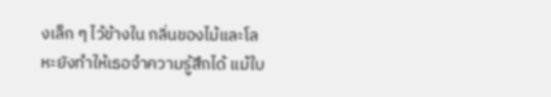งเล็ก ๆ ไว้ข้างใน กลิ่นของไม้และโลหะยังทำให้เธอจำความรู้สึกได้ แม้ใบ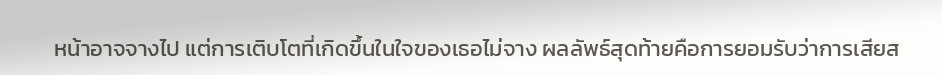หน้าอาจจางไป แต่การเติบโตที่เกิดขึ้นในใจของเธอไม่จาง ผลลัพธ์สุดท้ายคือการยอมรับว่าการเสียส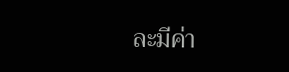ละมีค่า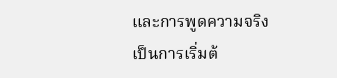และการพูดความจริงเป็นการเริ่มต้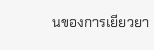นของการเยียวยา